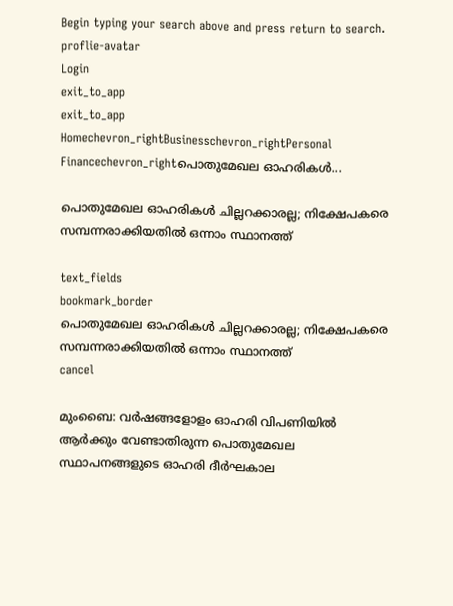Begin typing your search above and press return to search.
proflie-avatar
Login
exit_to_app
exit_to_app
Homechevron_rightBusinesschevron_rightPersonal Financechevron_rightപൊതുമേഖല ഓഹരികൾ...

പൊതുമേഖല ഓഹരികൾ ചില്ലറക്കാരല്ല; നിക്ഷേപകരെ സമ്പന്നരാക്കിയതിൽ ഒന്നാം സ്ഥാനത്ത്

text_fields
bookmark_border
പൊതുമേഖല ഓഹരികൾ ചില്ലറക്കാരല്ല; നിക്ഷേപകരെ സമ്പന്നരാക്കിയതിൽ ഒന്നാം സ്ഥാനത്ത്
cancel

മുംബൈ: വർഷങ്ങളോളം ഓഹരി വിപണിയിൽ ആർക്കും വേണ്ടാതിരുന്ന പൊതുമേഖല സ്ഥാപനങ്ങളുടെ ഓഹരി ദീർഘകാല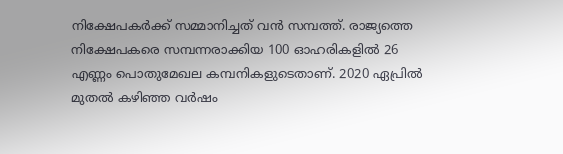നിക്ഷേപകർക്ക് സമ്മാനിച്ചത് വൻ സമ്പത്ത്. രാജ്യത്തെ നിക്ഷേപകരെ സമ്പന്നരാക്കിയ 100 ഓഹരികളിൽ 26 എണ്ണം പൊതുമേഖല കമ്പനികളുടെതാണ്. 2020 ഏപ്രിൽ മുതൽ കഴിഞ്ഞ വർഷം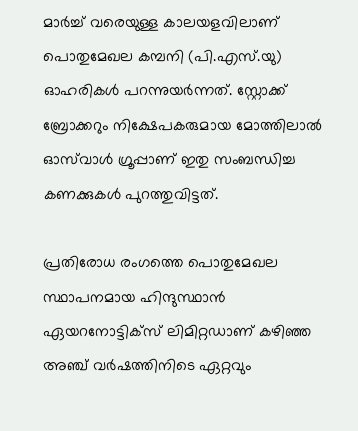മാർച്ച് വരെയുള്ള കാലയളവിലാണ് പൊതുമേഖല കമ്പനി (പി.എസ്.യു) ഓഹരികൾ പറന്നുയർന്നത്. സ്റ്റോക്ക് ബ്രോക്കറും നിക്ഷേപകരുമായ മോത്തിലാൽ ഓസ്‍വാൾ ഗ്രൂപ്പാണ് ഇതു സംബന്ധിച്ച കണക്കുകൾ പുറത്തുവിട്ടത്.

പ്രതിരോധ രംഗത്തെ പൊതുമേഖല സ്ഥാപനമായ ഹിന്ദുസ്ഥാൻ ഏയറനോട്ടിക്സ് ലിമിറ്റഡാണ് കഴിഞ്ഞ അഞ്ച് വർഷത്തിനിടെ ഏറ്റവും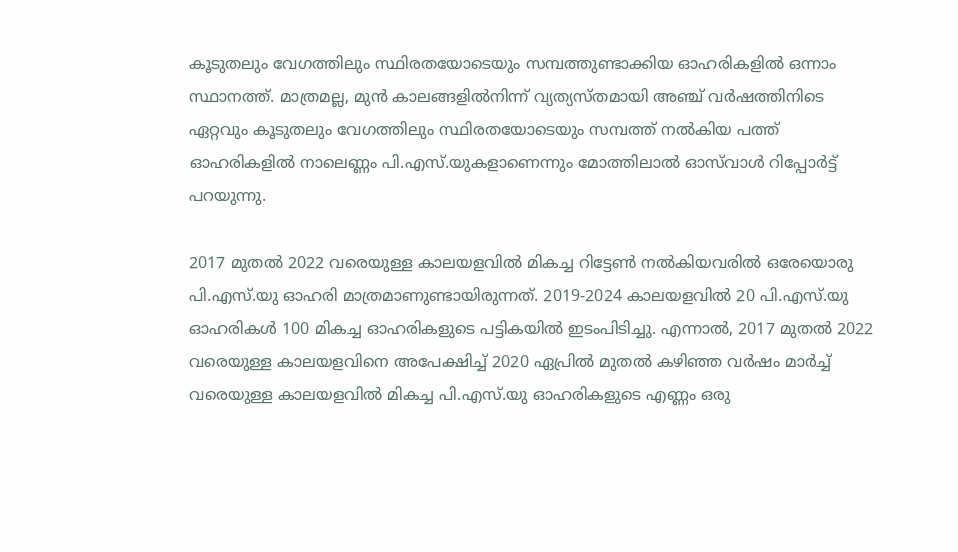കൂടുതലും വേഗത്തിലും സ്ഥിരതയോടെയും സമ്പത്തുണ്ടാക്കിയ ഓഹരികളിൽ ഒന്നാം സ്ഥാനത്ത്. മാത്രമല്ല, മുൻ കാലങ്ങളിൽനിന്ന് വ്യത്യസ്തമായി അഞ്ച് വർഷത്തിനിടെ ഏറ്റവും കൂടുതലും വേഗത്തിലും സ്ഥിരതയോടെയും സമ്പത്ത് നൽകിയ പത്ത് ഓഹരികളിൽ നാലെണ്ണം പി.എസ്.യുകളാണെന്നും മോത്തിലാൽ ഓസ്‍വാൾ റിപ്പോർട്ട് പറയുന്നു.

2017 മുതൽ 2022 വരെയുള്ള കാലയളവിൽ മികച്ച റിട്ടേൺ നൽകിയവരിൽ ഒരേയൊരു പി.എസ്.യു ഓഹരി മാത്രമാണുണ്ടായിരുന്നത്. 2019-2024 കാലയളവിൽ 20 പി.എസ്.യു ഓഹരികൾ 100 മികച്ച ഓഹരികളുടെ പട്ടികയിൽ ഇടംപിടിച്ചു. എന്നാൽ, 2017 മുതൽ 2022 വരെയുള്ള കാലയളവിനെ അപേക്ഷിച്ച് 2020 ഏപ്രിൽ മുതൽ കഴിഞ്ഞ വർഷം മാർച്ച് വരെയുള്ള കാലയളവിൽ മികച്ച പി.എസ്.യു ഓഹരികളുടെ എണ്ണം ഒരു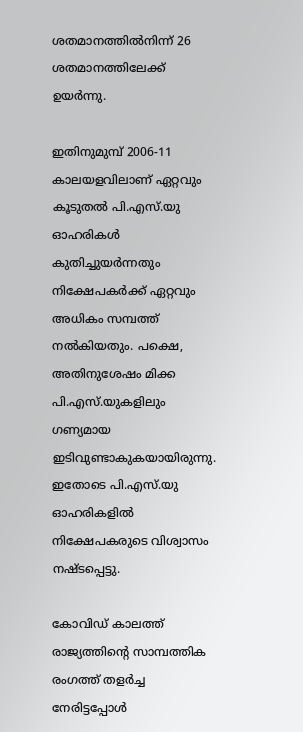ശതമാനത്തിൽനിന്ന് 26 ശതമാനത്തിലേക്ക് ഉയർന്നു.

ഇതിനുമുമ്പ് 2006-11 കാലയളവിലാണ് ഏറ്റവും കൂടുതൽ പി.എസ്.യു ഓഹരികൾ കുതിച്ചുയർന്നതും നിക്ഷേപകർക്ക് ഏറ്റവും അധികം സമ്പത്ത് നൽകിയതും. പക്ഷെ, അതിനുശേഷം മിക്ക പി.എസ്.യുകളിലും ഗണ്യമായ ഇടിവുണ്ടാകുകയായിരുന്നു. ഇതോടെ പി.എസ്.യു ഓഹരികളിൽ നിക്ഷേപകരുടെ വിശ്വാസം നഷ്ടപ്പെട്ടു.

കോവിഡ് കാലത്ത് രാജ്യത്തിന്റെ സാമ്പത്തിക രംഗത്ത് തളർച്ച നേരിട്ടപ്പോൾ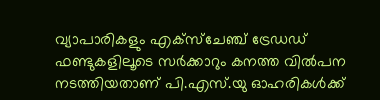വ്യാപാരികളും എക്സ്ചേഞ്ച് ട്രേഡഡ് ഫണ്ടുകളിലൂടെ സർക്കാറും കനത്ത വിൽപന നടത്തിയതാണ് പി.എസ്.യു ഓഹരികൾക്ക്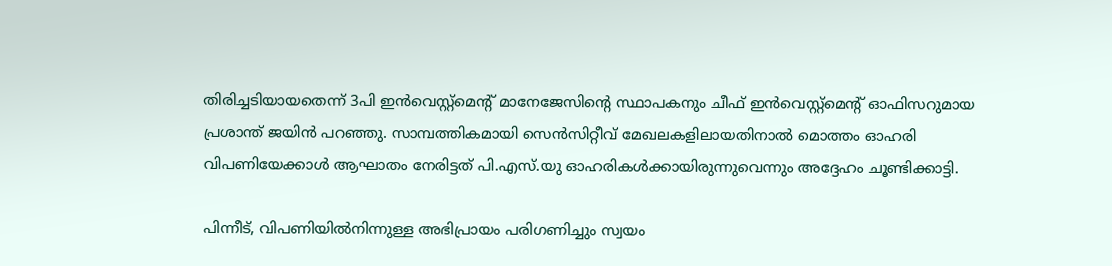തിരിച്ചടിയായതെന്ന് 3പി ഇൻവെസ്റ്റ്മെന്റ് മാനേജേസിന്റെ സ്ഥാപകനും ചീഫ് ഇൻവെസ്റ്റ്മെന്റ് ഓഫിസറുമായ പ്രശാന്ത് ജയിൻ പറഞ്ഞു. സാമ്പത്തികമായി സെൻസിറ്റീവ് മേഖലകളിലായതിനാൽ മൊത്തം ഓഹരി വിപണിയേക്കാൾ ആഘാതം നേരിട്ടത് പി.എസ്.യു ഓഹരികൾക്കായിരുന്നുവെന്നും അദ്ദേഹം ചൂണ്ടിക്കാട്ടി.

പിന്നീട്, വിപണിയിൽനിന്നുള്ള അഭിപ്രായം പരിഗണിച്ചും സ്വയം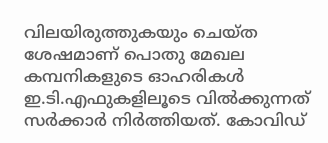വിലയിരുത്തുകയും ചെയ്ത ശേഷമാണ് പൊതു മേഖല കമ്പനികളുടെ ഓഹരികൾ ഇ.ടി.എഫുകളിലൂടെ വിൽക്കുന്നത് സർക്കാർ നിർത്തിയത്. കോവിഡ്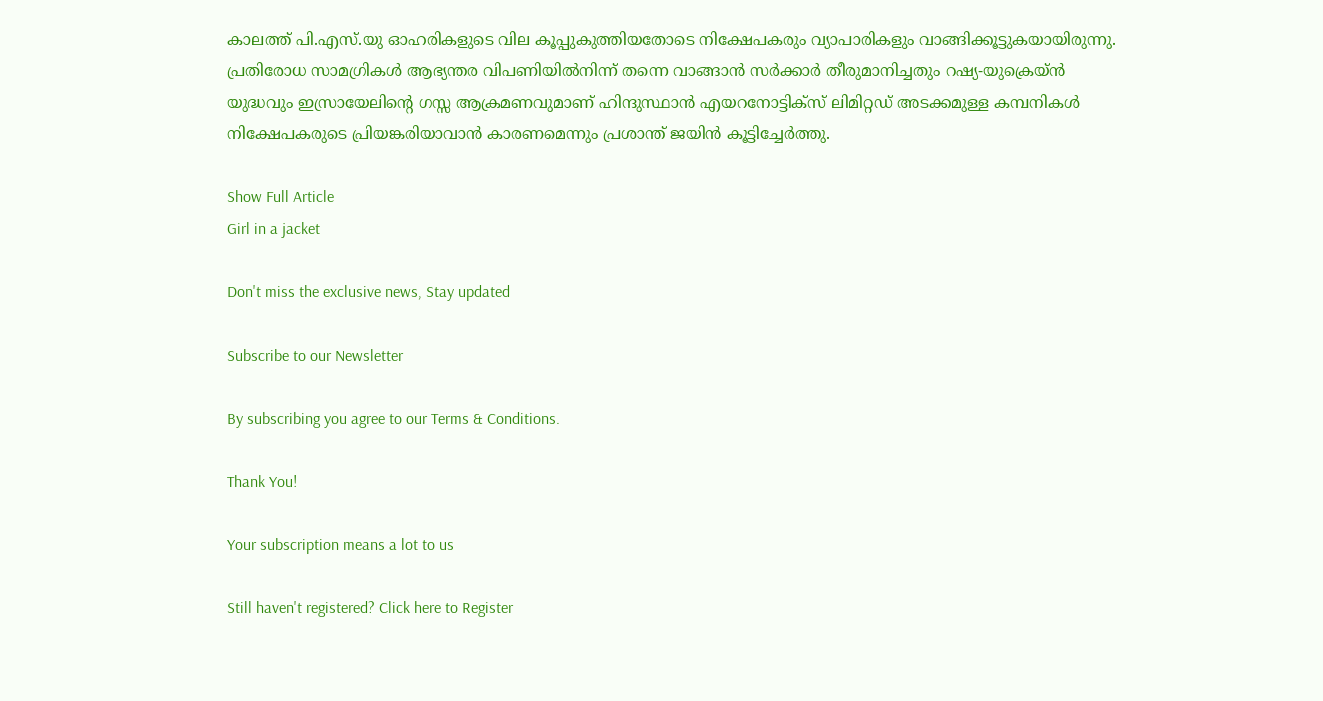കാലത്ത് പി.എസ്.യു ഓഹരികളുടെ വില കൂപ്പുകുത്തിയതോടെ നിക്ഷേപകരും വ്യാപാരികളും വാങ്ങിക്കൂട്ടുകയായിരുന്നു. പ്രതിരോധ സാമഗ്രികൾ ആഭ്യന്തര വിപണിയിൽനിന്ന് തന്നെ വാങ്ങാൻ സർക്കാർ തീരുമാനിച്ചതും റഷ്യ-യുക്രെയ്ൻ യുദ്ധവും ഇസ്രായേലിന്റെ ഗസ്സ ആക്രമണവുമാണ് ഹിന്ദുസ്ഥാൻ എയറനോട്ടിക്സ് ലിമിറ്റഡ് അടക്കമുള്ള കമ്പനികൾ നിക്ഷേപകരുടെ പ്രിയങ്കരിയാവാൻ കാരണമെന്നും പ്രശാന്ത് ജയിൻ കൂട്ടിച്ചേർത്തു.

Show Full Article
Girl in a jacket

Don't miss the exclusive news, Stay updated

Subscribe to our Newsletter

By subscribing you agree to our Terms & Conditions.

Thank You!

Your subscription means a lot to us

Still haven't registered? Click here to Register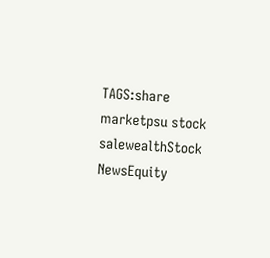TAGS:share marketpsu stock salewealthStock NewsEquity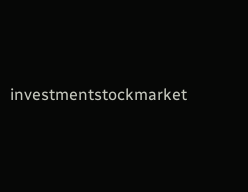investmentstockmarket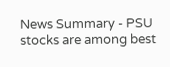News Summary - PSU stocks are among best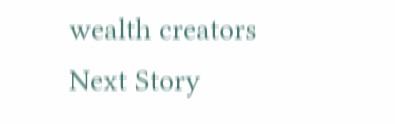wealth creators
Next Story